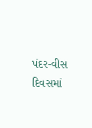પંદર-વીસ દિવસમાં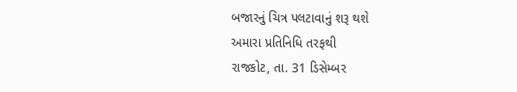બજારનું ચિત્ર પલટાવાનું શરૂ થશે
અમારા પ્રતિનિધિ તરફથી
રાજકોટ, તા. 31 ડિસેમ્બર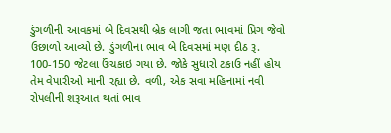ડુંગળીની આવકમાં બે દિવસથી બ્રેક લાગી જતા ભાવમાં પ્રિગ જેવો ઉછાળો આવ્યો છે. ડુંગળીના ભાવ બે દિવસમાં મણ દીઠ રૂ. 100-150 જેટલા ઉંચકાઇ ગયા છે. જોકે સુધારો ટકાઉ નહીં હોય તેમ વેપારીઓ માની રહ્યા છે. વળી, એક સવા મહિનામાં નવી રોપલીની શરૂઆત થતાં ભાવ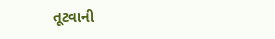તૂટવાની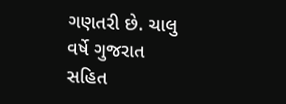ગણતરી છે. ચાલુ વર્ષે ગુજરાત સહિત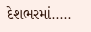દેશભરમાં.....